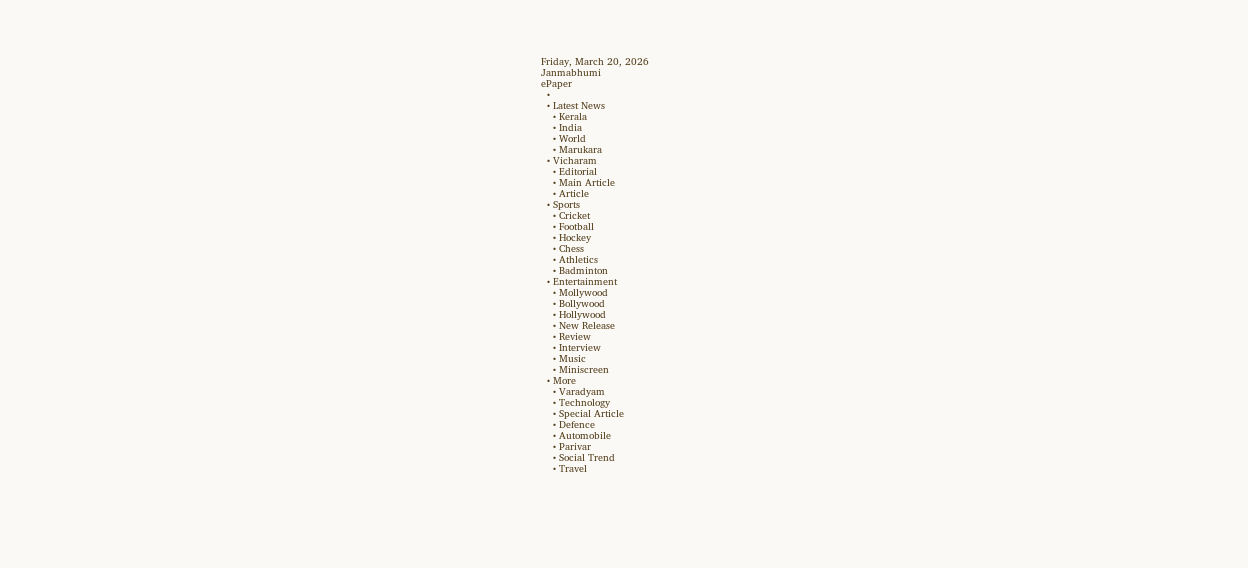Friday, March 20, 2026
Janmabhumi
ePaper
  •
  • Latest News
    • Kerala
    • India
    • World
    • Marukara
  • Vicharam
    • Editorial
    • Main Article
    • Article
  • Sports
    • Cricket
    • Football
    • Hockey
    • Chess
    • Athletics
    • Badminton
  • Entertainment
    • Mollywood
    • Bollywood
    • Hollywood
    • New Release
    • Review
    • Interview
    • Music
    • Miniscreen
  • More
    • Varadyam
    • Technology
    • Special Article
    • Defence
    • Automobile
    • Parivar
    • Social Trend
    • Travel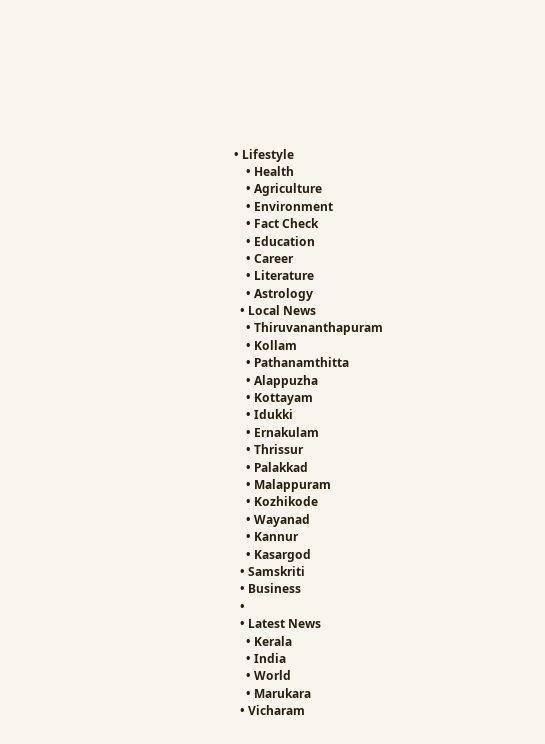• Lifestyle
    • Health
    • Agriculture
    • Environment
    • Fact Check
    • Education
    • Career
    • Literature
    • Astrology
  • Local News
    • Thiruvananthapuram
    • Kollam
    • Pathanamthitta
    • Alappuzha
    • Kottayam
    • Idukki
    • Ernakulam
    • Thrissur
    • Palakkad
    • Malappuram
    • Kozhikode
    • Wayanad
    • Kannur
    • Kasargod
  • Samskriti
  • Business
  •
  • Latest News
    • Kerala
    • India
    • World
    • Marukara
  • Vicharam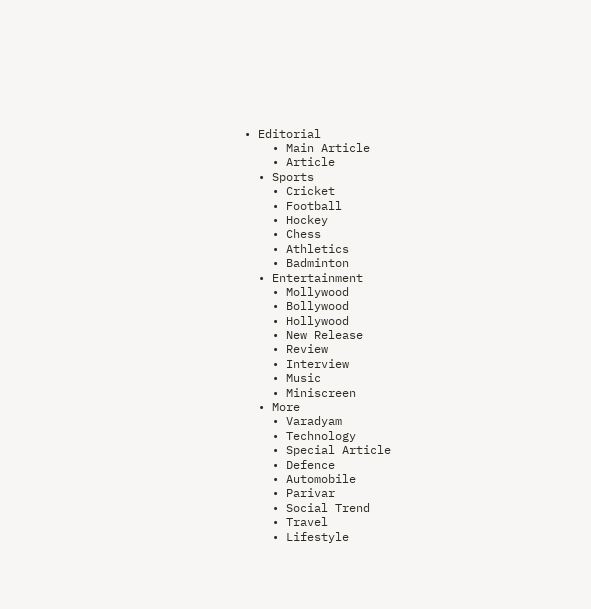• Editorial
    • Main Article
    • Article
  • Sports
    • Cricket
    • Football
    • Hockey
    • Chess
    • Athletics
    • Badminton
  • Entertainment
    • Mollywood
    • Bollywood
    • Hollywood
    • New Release
    • Review
    • Interview
    • Music
    • Miniscreen
  • More
    • Varadyam
    • Technology
    • Special Article
    • Defence
    • Automobile
    • Parivar
    • Social Trend
    • Travel
    • Lifestyle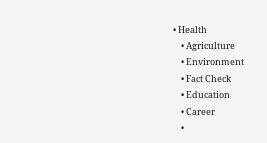• Health
    • Agriculture
    • Environment
    • Fact Check
    • Education
    • Career
    •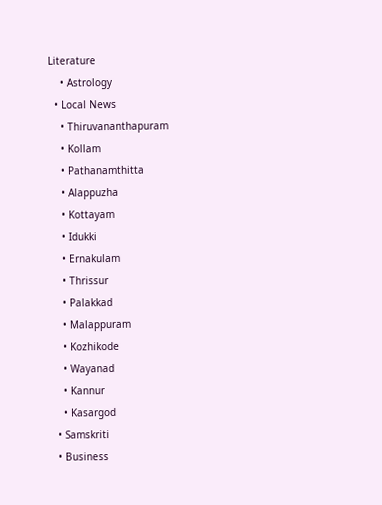Literature
    • Astrology
  • Local News
    • Thiruvananthapuram
    • Kollam
    • Pathanamthitta
    • Alappuzha
    • Kottayam
    • Idukki
    • Ernakulam
    • Thrissur
    • Palakkad
    • Malappuram
    • Kozhikode
    • Wayanad
    • Kannur
    • Kasargod
  • Samskriti
  • Business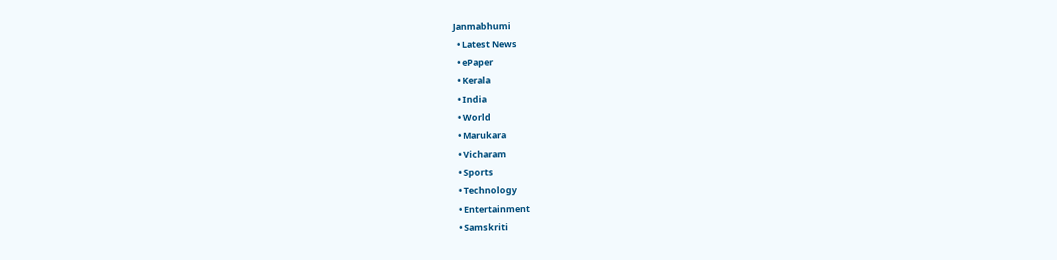Janmabhumi
  • Latest News
  • ePaper
  • Kerala
  • India
  • World
  • Marukara
  • Vicharam
  • Sports
  • Technology
  • Entertainment
  • Samskriti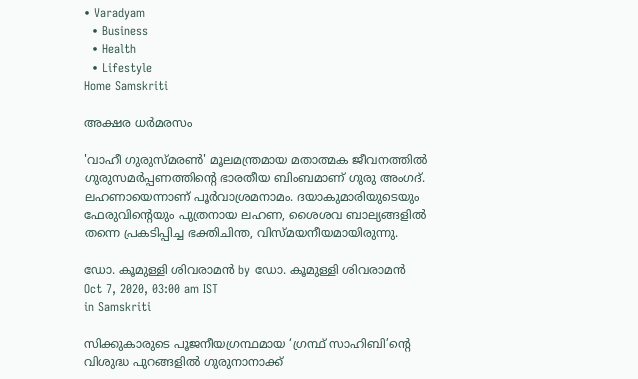• Varadyam
  • Business
  • Health
  • Lifestyle
Home Samskriti

അക്ഷര ധര്‍മരസം

'വാഹീ ഗുരുസ്മരണ്‍' മൂലമന്ത്രമായ മതാത്മക ജീവനത്തില്‍ ഗുരുസമര്‍പ്പണത്തിന്റെ ഭാരതീയ ബിംബമാണ് ഗുരു അംഗദ്. ലഹണായെന്നാണ് പൂര്‍വാശ്രമനാമം. ദയാകുമാരിയുടെയും ഫേരുവിന്റെയും പുത്രനായ ലഹണ, ശൈശവ ബാല്യങ്ങളില്‍ തന്നെ പ്രകടിപ്പിച്ച ഭക്തിചിന്ത, വിസ്മയനീയമായിരുന്നു.

ഡോ. കൂമുള്ളി ശിവരാമന്‍ by ഡോ. കൂമുള്ളി ശിവരാമന്‍
Oct 7, 2020, 03:00 am IST
in Samskriti

സിക്കുകാരുടെ പൂജനീയഗ്രന്ഥമായ ‘ഗ്രന്ഥ് സാഹിബി’ന്റെ വിശുദ്ധ പുറങ്ങളില്‍ ഗുരുനാനാക്ക്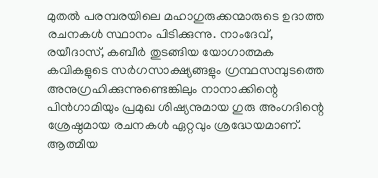മുതല്‍ പരമ്പരയിലെ മഹാഗുരുക്കന്മാരുടെ ഉദാത്ത രചനകള്‍ സ്ഥാനം പിടിക്കുന്നു. നാംദേവ്, രയീദാസ്, കബീര്‍ തുടങ്ങിയ യോഗാത്മക കവികളുടെ സര്‍ഗസാക്ഷ്യങ്ങളും ഗ്രന്ഥസമ്പുടത്തെ അനുഗ്രഹിക്കുന്നുണ്ടെങ്കിലും നാനാക്കിന്റെ പിന്‍ഗാമിയും പ്രമുഖ ശിഷ്യനുമായ ഗുരു അംഗദിന്റെ ശ്രേഷ്ഠമായ രചനകള്‍ ഏറ്റവും ശ്രദ്ധേയമാണ്. ആത്മീയ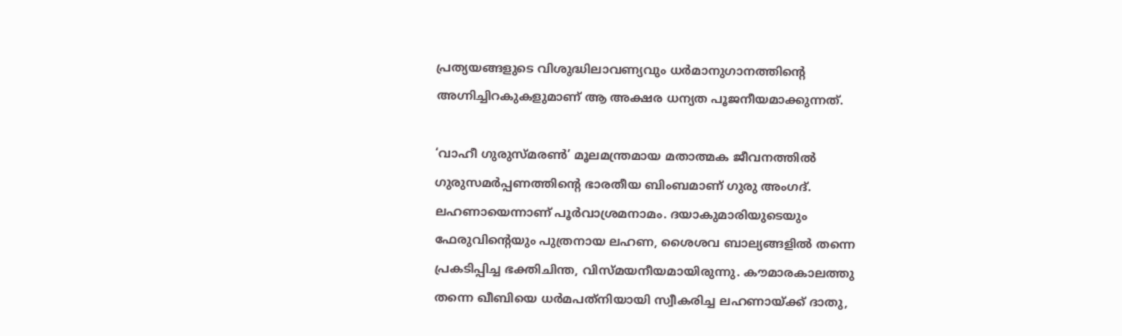പ്രത്യയങ്ങളുടെ വിശുദ്ധിലാവണ്യവും ധര്‍മാനുഗാനത്തിന്റെ അഗ്നിച്ചിറകുകളുമാണ് ആ അക്ഷര ധന്യത പൂജനീയമാക്കുന്നത്.

‘വാഹീ ഗുരുസ്മരണ്‍’ മൂലമന്ത്രമായ മതാത്മക ജീവനത്തില്‍ ഗുരുസമര്‍പ്പണത്തിന്റെ ഭാരതീയ ബിംബമാണ് ഗുരു അംഗദ്. ലഹണായെന്നാണ് പൂര്‍വാശ്രമനാമം. ദയാകുമാരിയുടെയും ഫേരുവിന്റെയും പുത്രനായ ലഹണ, ശൈശവ ബാല്യങ്ങളില്‍ തന്നെ പ്രകടിപ്പിച്ച ഭക്തിചിന്ത, വിസ്മയനീയമായിരുന്നു. കൗമാരകാലത്തു തന്നെ ഖീബിയെ ധര്‍മപത്‌നിയായി സ്വീകരിച്ച ലഹണായ്‌ക്ക് ദാതു,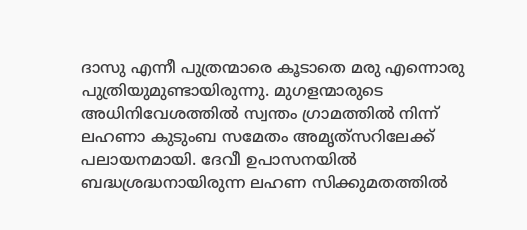ദാസു എന്നീ പുത്രന്മാരെ കൂടാതെ മരു എന്നൊരു പുത്രിയുമുണ്ടായിരുന്നു. മുഗളന്മാരുടെ അധിനിവേശത്തില്‍ സ്വന്തം ഗ്രാമത്തില്‍ നിന്ന് ലഹണാ കുടുംബ സമേതം അമൃത്‌സറിലേക്ക് പലായനമായി. ദേവീ ഉപാസനയില്‍ ബദ്ധശ്രദ്ധനായിരുന്ന ലഹണ സിക്കുമതത്തില്‍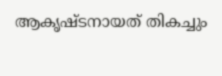ആകൃഷ്ടനായത് തികച്ചും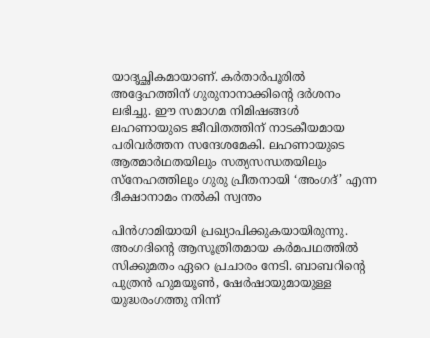യാദൃച്ഛികമായാണ്. കര്‍താര്‍പൂരില്‍ അദ്ദേഹത്തിന് ഗുരുനാനാക്കിന്റെ ദര്‍ശനം ലഭിച്ചു. ഈ സമാഗമ നിമിഷങ്ങള്‍ ലഹണായുടെ ജീവിതത്തിന് നാടകീയമായ പരിവര്‍ത്തന സന്ദേശമേകി. ലഹണായുടെ ആത്മാര്‍ഥതയിലും സത്യസന്ധതയിലും സ്‌നേഹത്തിലും ഗുരു പ്രീതനായി ‘അംഗദ്’ എന്ന ദീക്ഷാനാമം നല്‍കി സ്വന്തം

പിന്‍ഗാമിയായി പ്രഖ്യാപിക്കുകയായിരുന്നു. അംഗദിന്റെ ആസൂത്രിതമായ കര്‍മപഥത്തില്‍ സിക്കുമതം ഏറെ പ്രചാരം നേടി. ബാബറിന്റെ പുത്രന്‍ ഹുമയൂണ്‍, ഷേര്‍ഷായുമായുള്ള യുദ്ധരംഗത്തു നിന്ന്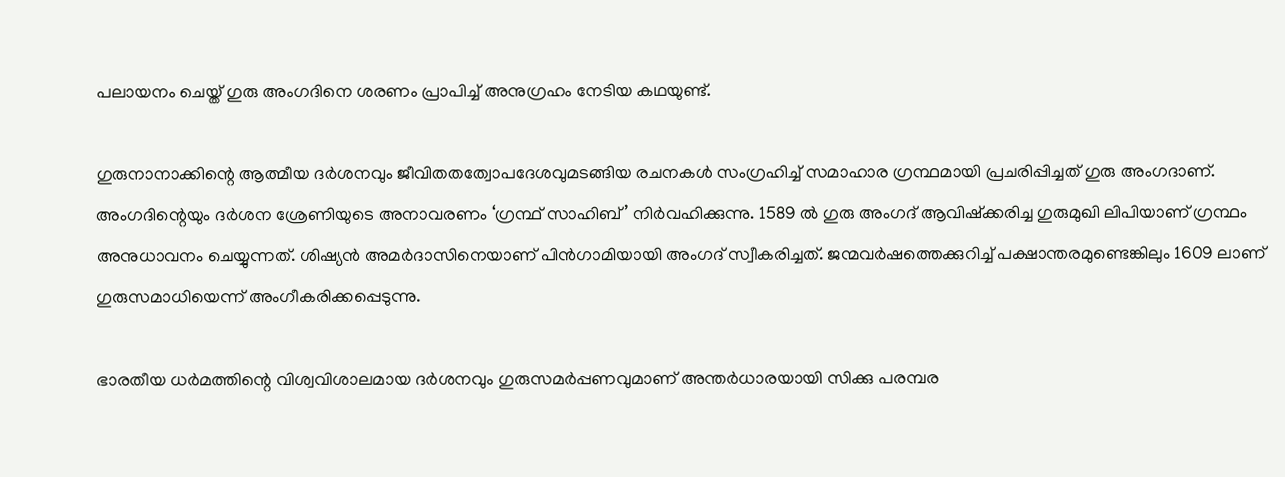പലായനം ചെയ്ത് ഗുരു അംഗദിനെ ശരണം പ്രാപിച്ച് അനുഗ്രഹം നേടിയ കഥയുണ്ട്.

ഗുരുനാനാക്കിന്റെ ആത്മീയ ദര്‍ശനവും ജീവിതതത്വോപദേശവുമടങ്ങിയ രചനകള്‍ സംഗ്രഹിച്ച് സമാഹാര ഗ്രന്ഥമായി പ്രചരിപ്പിച്ചത് ഗുരു അംഗദാണ്. അംഗദിന്റെയും ദര്‍ശന ശ്രേണിയുടെ അനാവരണം ‘ഗ്രന്ഥ് സാഹിബ്’ നിര്‍വഹിക്കുന്നു. 1589 ല്‍ ഗുരു അംഗദ് ആവിഷ്‌ക്കരിച്ച ഗുരുമുഖി ലിപിയാണ് ഗ്രന്ഥം അനുധാവനം ചെയ്യുന്നത്. ശിഷ്യന്‍ അമര്‍ദാസിനെയാണ് പിന്‍ഗാമിയായി അംഗദ് സ്വീകരിച്ചത്. ജന്മവര്‍ഷത്തെക്കുറിച്ച് പക്ഷാന്തരമുണ്ടെങ്കിലും 1609 ലാണ് ഗുരുസമാധിയെന്ന് അംഗീകരിക്കപ്പെടുന്നു.

ഭാരതീയ ധര്‍മത്തിന്റെ വിശ്വവിശാലമായ ദര്‍ശനവും ഗുരുസമര്‍പ്പണവുമാണ് അന്തര്‍ധാരയായി സിക്കു പരമ്പര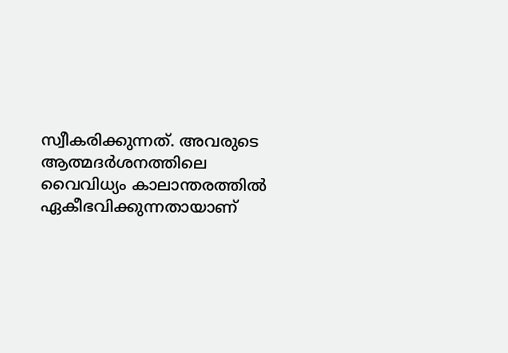സ്വീകരിക്കുന്നത്. അവരുടെ ആത്മദര്‍ശനത്തിലെ വൈവിധ്യം കാലാന്തരത്തില്‍ ഏകീഭവിക്കുന്നതായാണ്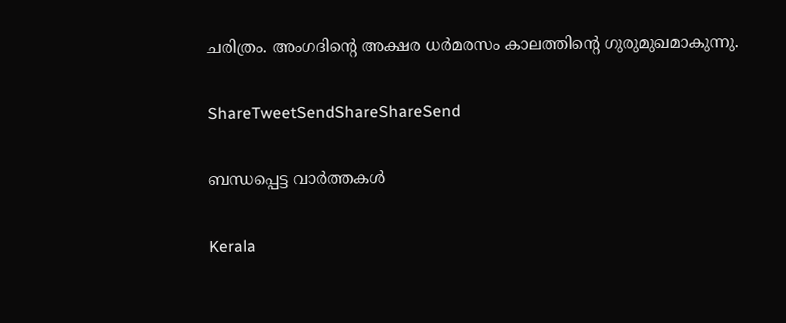ചരിത്രം. അംഗദിന്റെ അക്ഷര ധര്‍മരസം കാലത്തിന്റെ ഗുരുമുഖമാകുന്നു.

ShareTweetSendShareShareSend

ബന്ധപ്പെട്ട വാര്‍ത്തകള്‍

Kerala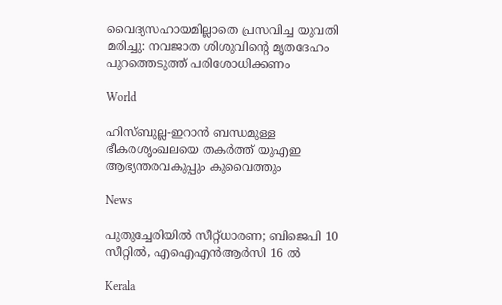വൈദ്യസഹായമില്ലാതെ പ്രസവിച്ച യുവതി മരിച്ചു: നവജാത ശിശുവിന്റെ മൃതദേഹം പുറത്തെടുത്ത് പരിശോധിക്കണം

World

ഹിസ്ബുല്ല-ഇറാൻ ബന്ധമുള്ള ഭീകരശൃംഖലയെ തകർത്ത് യുഎഇ ആഭ്യന്തരവകുപ്പും കുവൈത്തും

News

പുതുച്ചേരിയിൽ സീറ്റ്ധാരണ; ബിജെപി 10 സീറ്റിൽ, എഐഎൻആർസി 16 ൽ

Kerala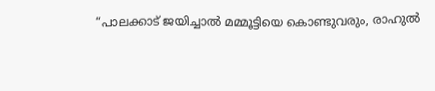“പാലക്കാട് ജയിച്ചാൽ മമ്മൂട്ടിയെ കൊണ്ടുവരും, രാഹുല്‍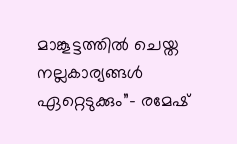മാങ്കൂട്ടത്തില്‍ ചെയ്ത നല്ലകാര്യങ്ങള്‍ ഏറ്റെടുക്കും”- രമേഷ്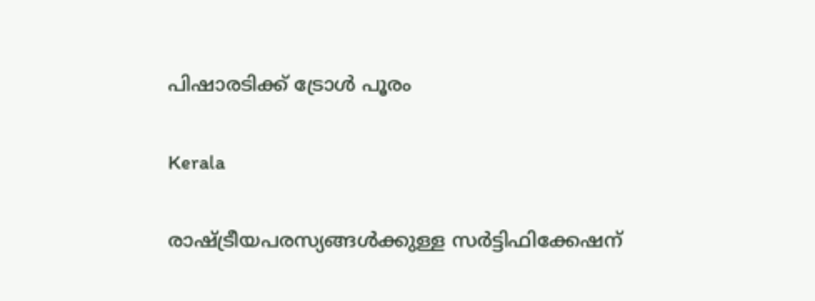പിഷാരടിക്ക് ട്രോള്‍ പൂരം

Kerala

രാഷ്‌ട്രീയപരസ്യങ്ങള്‍ക്കുള്ള സര്‍ട്ടിഫിക്കേഷന്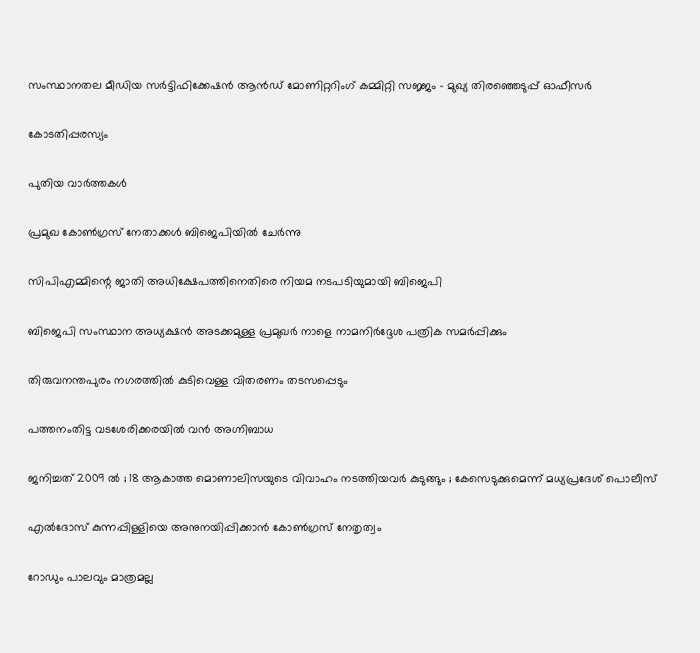സംസ്ഥാനതല മീഡിയ സര്‍ട്ടിഫിക്കേഷന്‍ ആന്‍ഡ് മോണിറ്ററിംഗ് കമ്മിറ്റി സജ്ജം – മുഖ്യ തിരഞ്ഞെടുപ്പ് ഓഫീസര്‍

കോടതിപ്പരസ്യം

പുതിയ വാര്‍ത്തകള്‍

പ്രമുഖ കോണ്‍ഗ്രസ് നേതാക്കള്‍ ബിജെപിയില്‍ ചേര്‍ന്നു

സിപിഎമ്മിന്റെ ജാതി അധിക്ഷേപത്തിനെതിരെ നിയമ നടപടിയുമായി ബിജെപി

ബിജെപി സംസ്ഥാന അധ്യക്ഷന്‍ അടക്കമുള്ള പ്രമുഖര്‍ നാളെ നാമനിര്‍ദ്ദേശ പത്രിക സമര്‍പ്പിക്കും

തിരുവനന്തപുരം നഗരത്തില്‍ കുടിവെള്ള വിതരണം തടസപ്പെടും

പത്തനംതിട്ട വടശേരിക്കരയില്‍ വന്‍ അഗ്നിബാധ

ജനിച്ചത് 2009 ൽ ; 18 ആകാത്ത മൊണാലിസയുടെ വിവാഹം നടത്തിയവർ കുടുങ്ങും ; കേസെടുക്കുമെന്ന് മധ്യപ്രദേശ് പൊലീസ്

എല്‍ദോസ് കുന്നപ്പിള്ളിയെ അനുനയിപ്പിക്കാന്‍ കോണ്‍ഗ്രസ് നേതൃത്വം

റോഡും പാലവും മാത്രമല്ല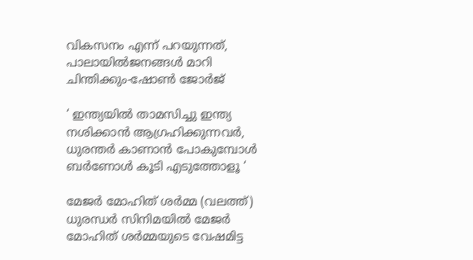വികസനം എന്ന് പറയുന്നത്, പാലായില്‍ജനങ്ങള്‍ മാറി ചിന്തിക്കും-ഷോണ്‍ ജോര്‍ജ്

‘ ഇന്ത്യയിൽ താമസിച്ചു ഇന്ത്യ നശിക്കാൻ ആഗ്രഹിക്കുന്നവർ, ധുരന്തർ കാണാൻ പോകുമ്പോൾ ബർണോൾ കൂടി എടുത്തോളൂ ‘

മേജര്‍ മോഹിത് ശര്‍മ്മ (വലത്ത്) ധുരന്ധര്‍ സിനിമയില്‍ മേജര്‍ മോഹിത് ശര്‍മ്മയുടെ വേഷമിട്ട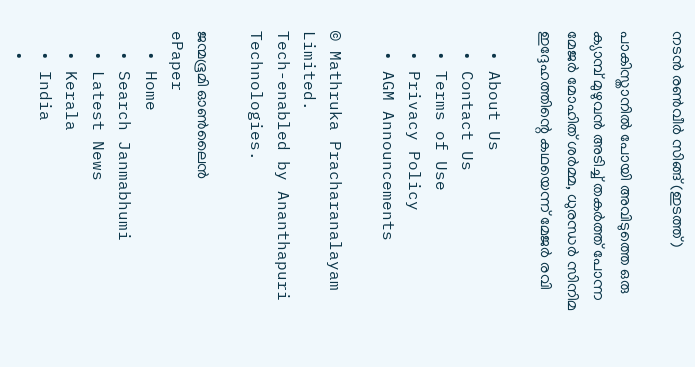നടന്‍ രണ്‍വീര്‍ സിങ്ങ് (ഇടത്ത്)

പാകിസ്താനില്‍ പോയി അവിടുത്തെ ഒരു ക്യാമ്പ് മുഴുവന്‍ അടിച്ച് തകര്‍ത്ത് പോന്ന മേജര്‍ മോഹിത് ശര്‍മ്മ, ധുരന്ധര്‍ സിനിമ ഇദ്ദേഹത്തിന്റെ കഥയെന്ന് മേജര്‍ രവി

  • About Us
  • Contact Us
  • Terms of Use
  • Privacy Policy
  • AGM Announcements

© Mathruka Pracharanalayam Limited.
Tech-enabled by Ananthapuri Technologies.

ജന്മഭൂമി ഓണ്‍ലൈന്‍
ePaper
  • Home
  • Search Janmabhumi
  • Latest News
  • Kerala
  • India
  •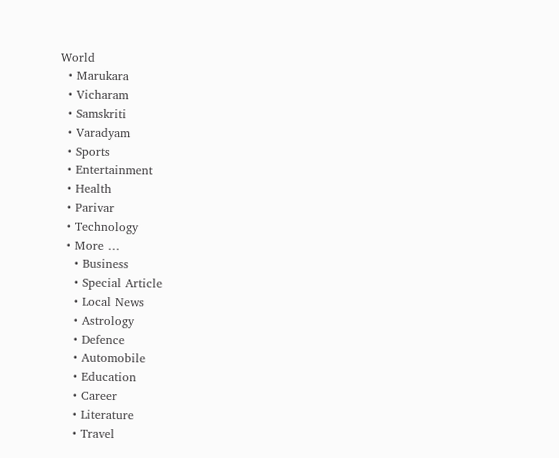World
  • Marukara
  • Vicharam
  • Samskriti
  • Varadyam
  • Sports
  • Entertainment
  • Health
  • Parivar
  • Technology
  • More …
    • Business
    • Special Article
    • Local News
    • Astrology
    • Defence
    • Automobile
    • Education
    • Career
    • Literature
    • Travel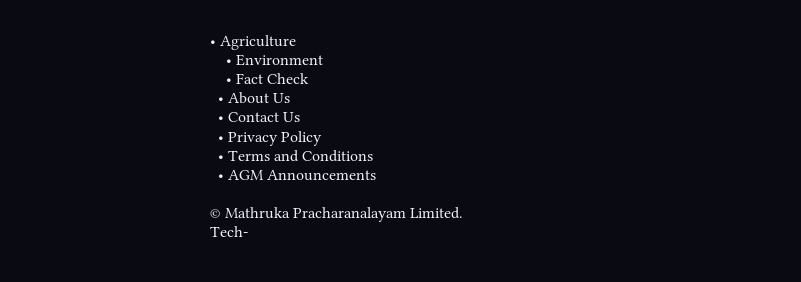• Agriculture
    • Environment
    • Fact Check
  • About Us
  • Contact Us
  • Privacy Policy
  • Terms and Conditions
  • AGM Announcements

© Mathruka Pracharanalayam Limited.
Tech-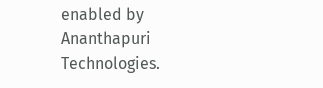enabled by Ananthapuri Technologies.